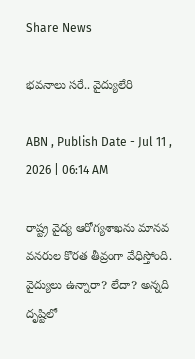Share News

భవనాలు సరే.. వైద్యులేరి

ABN , Publish Date - Jul 11 , 2026 | 06:14 AM

రాష్ట్ర వైద్య ఆరోగ్యశాఖను మానవ వనరుల కొరత తీవ్రంగా వేధిస్తోంది. వైద్యులు ఉన్నారా? లేదా? అన్నది దృష్టిలో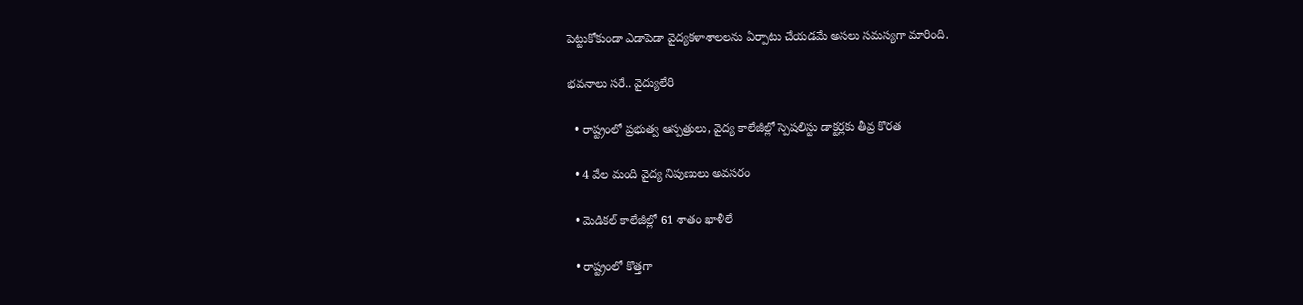పెట్టుకోకుండా ఎడాపెడా వైద్యకళాశాలలను ఏర్పాటు చేయడమే అసలు సమస్యగా మారింది.

భవనాలు సరే.. వైద్యులేరి

  • రాష్ట్రంలో ప్రభుత్వ ఆస్పత్రులు, వైద్య కాలేజీల్లో స్పెషలిస్టు డాక్టర్లకు తీవ్ర కొరత

  • 4 వేల మంది వైద్య నిపుణులు అవసరం

  • మెడికల్‌ కాలేజీల్లో 61 శాతం ఖాళీలే

  • రాష్ట్రంలో కొత్తగా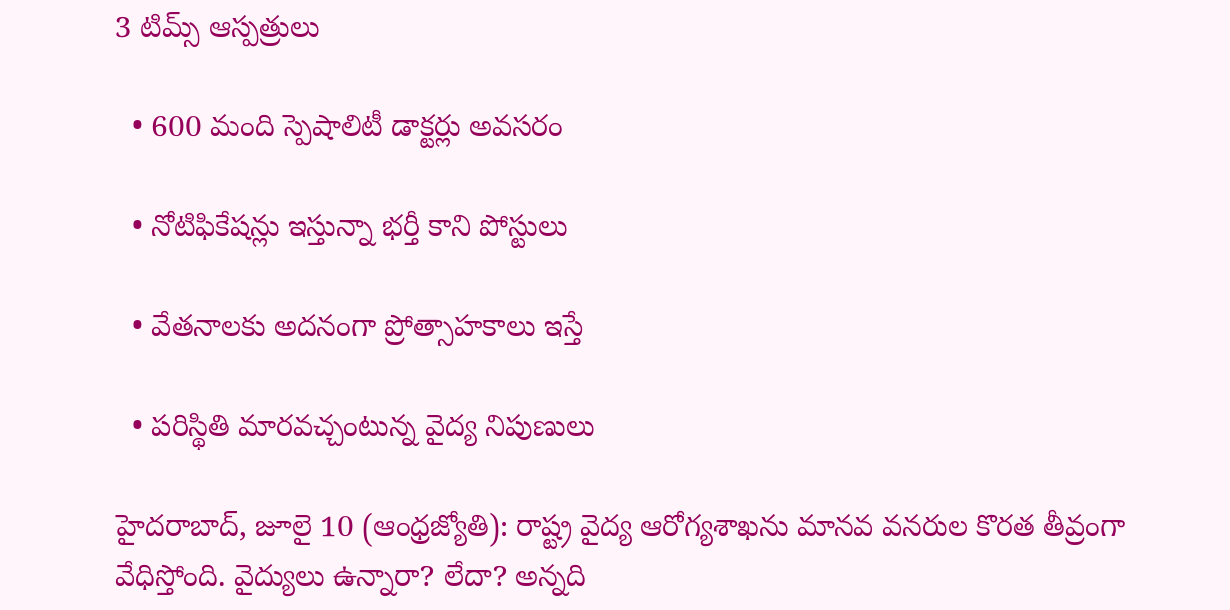3 టిమ్స్‌ ఆస్పత్రులు

  • 600 మంది స్పెషాలిటీ డాక్టర్లు అవసరం

  • నోటిఫికేషన్లు ఇస్తున్నా భర్తీ కాని పోస్టులు

  • వేతనాలకు అదనంగా ప్రోత్సాహకాలు ఇస్తే

  • పరిస్థితి మారవచ్చంటున్న వైద్య నిపుణులు

హైదరాబాద్‌, జూలై 10 (ఆంధ్రజ్యోతి): రాష్ట్ర వైద్య ఆరోగ్యశాఖను మానవ వనరుల కొరత తీవ్రంగా వేధిస్తోంది. వైద్యులు ఉన్నారా? లేదా? అన్నది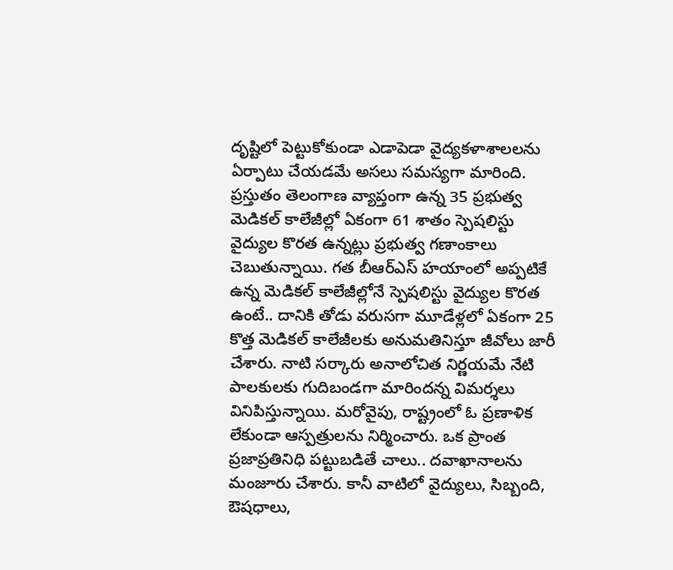దృష్టిలో పెట్టుకోకుండా ఎడాపెడా వైద్యకళాశాలలను ఏర్పాటు చేయడమే అసలు సమస్యగా మారింది. ప్రస్తుతం తెలంగాణ వ్యాప్తంగా ఉన్న 35 ప్రభుత్వ మెడికల్‌ కాలేజీల్లో ఏకంగా 61 శాతం స్పెషలిస్టు వైద్యుల కొరత ఉన్నట్లు ప్రభుత్వ గణాంకాలు చెబుతున్నాయి. గత బీఆర్‌ఎస్‌ హయాంలో అప్పటికే ఉన్న మెడికల్‌ కాలేజీల్లోనే స్పెషలిస్టు వైద్యుల కొరత ఉంటే.. దానికి తోడు వరుసగా మూడేళ్లలో ఏకంగా 25 కొత్త మెడికల్‌ కాలేజీలకు అనుమతినిస్తూ జీవోలు జారీ చేశారు. నాటి సర్కారు అనాలోచిత నిర్ణయమే నేటి పాలకులకు గుదిబండగా మారిందన్న విమర్శలు వినిపిస్తున్నాయి. మరోవైపు, రాష్ట్రంలో ఓ ప్రణాళిక లేకుండా ఆస్పత్రులను నిర్మించారు. ఒక ప్రాంత ప్రజాప్రతినిధి పట్టుబడితే చాలు.. దవాఖానాలను మంజూరు చేశారు. కానీ వాటిలో వైద్యులు, సిబ్బంది, ఔషధాలు,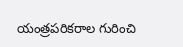యంత్రపరికరాల గురించి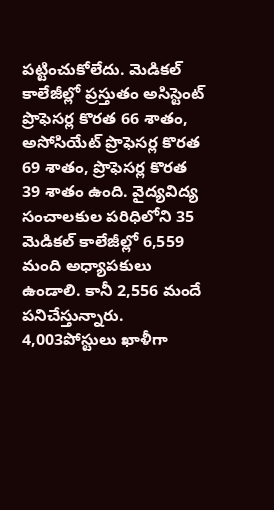పట్టించుకోలేదు. మెడికల్‌ కాలేజీల్లో ప్రస్తుతం అసిస్టెంట్‌ ప్రొఫెసర్ల కొరత 66 శాతం, అసోసియేట్‌ ప్రొఫెసర్ల కొరత 69 శాతం, ప్రొఫెసర్ల కొరత 39 శాతం ఉంది. వైద్యవిద్య సంచాలకుల పరిధిలోని 35 మెడికల్‌ కాలేజీల్లో 6,559 మంది అధ్యాపకులు ఉండాలి. కానీ 2,556 మందే పనిచేస్తున్నారు. 4,003పోస్టులు ఖాళీగా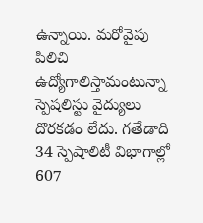ఉన్నాయి. మరోవైపు పిలిచి ఉద్యోగాలిస్తామంటున్నా స్పెషలిస్టు వైద్యులు దొరకడం లేదు. గతేడాది 34 స్పెషాలిటీ విభాగాల్లో 607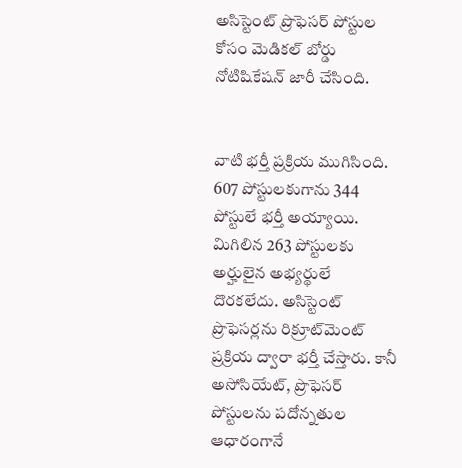అసిస్టెంట్‌ ప్రొఫెసర్‌ పోస్టుల కోసం మెడికల్‌ బోర్డు నోటిషికేషన్‌ జారీ చేసింది.


వాటి భర్తీ ప్రక్రియ ముగిసింది. 607 పోస్టులకుగాను 344 పోస్టులే భర్తీ అయ్యాయి. మిగిలిన 263 పోస్టులకు అర్హులైన అభ్యర్థులే దొరకలేదు. అసిస్టెంట్‌ ప్రొఫెసర్లను రిక్రూట్‌మెంట్‌ ప్రక్రియ ద్వారా భర్తీ చేస్తారు. కానీ అసోసియేట్‌, ప్రొఫెసర్‌ పోస్టులను పదోన్నతుల ఆధారంగానే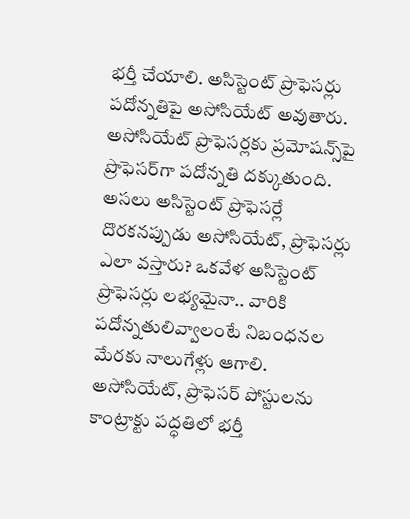భర్తీ చేయాలి. అసిస్టెంట్‌ ప్రొఫెసర్లు పదోన్నతిపై అసోసియేట్‌ అవుతారు. అసోసియేట్‌ ప్రొఫెసర్లకు ప్రమోషన్స్‌పై ప్రొఫెసర్‌గా పదోన్నతి దక్కుతుంది. అసలు అసిస్టెంట్‌ ప్రొఫెసర్లే దొరకనప్పుడు అసోసియేట్‌, ప్రొఫెసర్లు ఎలా వస్తారు? ఒకవేళ అసిస్టెంట్‌ ప్రొఫెసర్లు లభ్యమైనా.. వారికి పదోన్నతులివ్వాలంటే నిబంధనల మేరకు నాలుగేళ్లు ఆగాలి. అసోసియేట్‌, ప్రొఫెసర్‌ పోస్టులను కాంట్రాక్టు పద్ధతిలో భర్తీ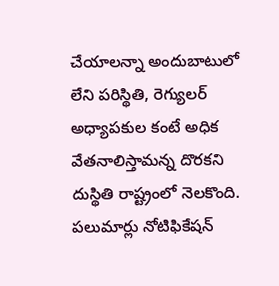చేయాలన్నా అందుబాటులో లేని పరిస్థితి, రెగ్యులర్‌ అధ్యాపకుల కంటే అధిక వేతనాలిస్తామన్న దొరకని దుస్థితి రాష్ట్రంలో నెలకొంది. పలుమార్లు నోటిఫికేషన్‌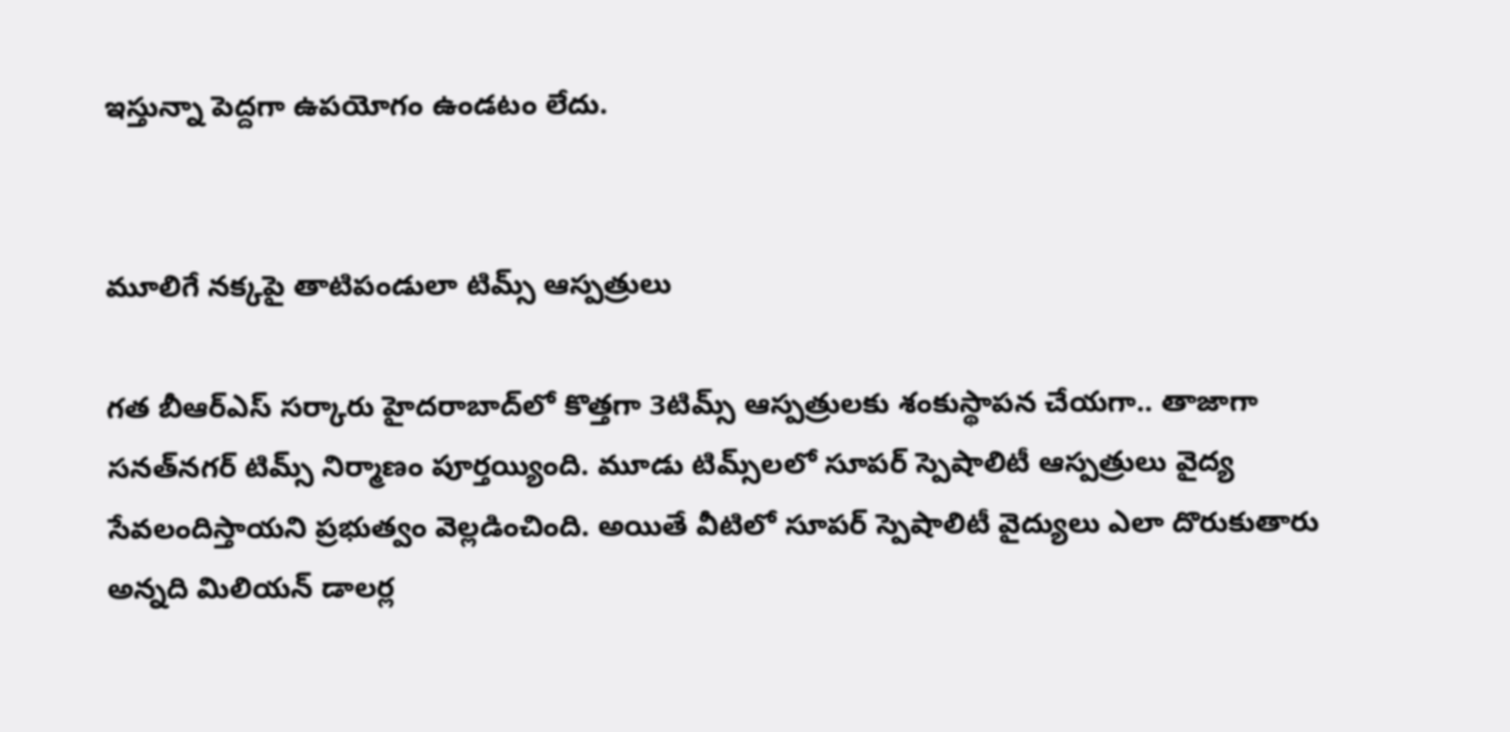ఇస్తున్నా పెద్దగా ఉపయోగం ఉండటం లేదు.


మూలిగే నక్కపై తాటిపండులా టిమ్స్‌ ఆస్పత్రులు

గత బీఆర్‌ఎస్‌ సర్కారు హైదరాబాద్‌లో కొత్తగా 3టిమ్స్‌ ఆస్పత్రులకు శంకుస్థాపన చేయగా.. తాజాగా సనత్‌నగర్‌ టిమ్స్‌ నిర్మాణం పూర్తయ్యింది. మూడు టిమ్స్‌లలో సూపర్‌ స్పెషాలిటీ ఆస్పత్రులు వైద్య సేవలందిస్తాయని ప్రభుత్వం వెల్లడించింది. అయితే వీటిలో సూపర్‌ స్పెషాలిటీ వైద్యులు ఎలా దొరుకుతారు అన్నది మిలియన్‌ డాలర్ల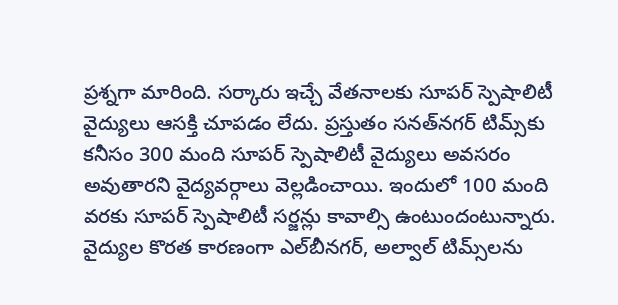ప్రశ్నగా మారింది. సర్కారు ఇచ్చే వేతనాలకు సూపర్‌ స్పెషాలిటీ వైద్యులు ఆసక్తి చూపడం లేదు. ప్రస్తుతం సనత్‌నగర్‌ టిమ్స్‌కు కనీసం 300 మంది సూపర్‌ స్పెషాలిటీ వైద్యులు అవసరం అవుతారని వైద్యవర్గాలు వెల్లడించాయి. ఇందులో 100 మంది వరకు సూపర్‌ స్పెషాలిటీ సర్జన్లు కావాల్సి ఉంటుందంటున్నారు. వైద్యుల కొరత కారణంగా ఎల్‌బీనగర్‌, అల్వాల్‌ టిమ్స్‌లను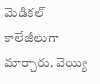మెడికల్‌ కాలేజీలుగా మార్చారు. వెయ్యి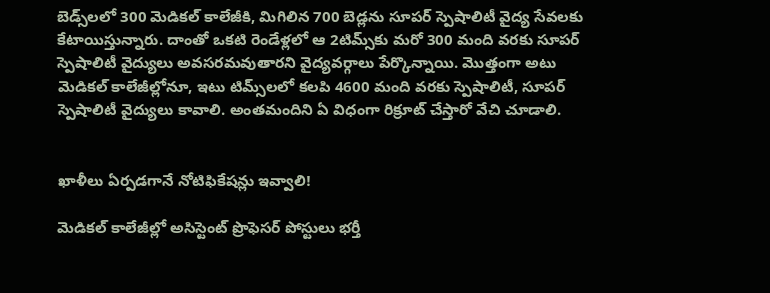బెడ్స్‌లలో 300 మెడికల్‌ కాలేజీకి, మిగిలిన 700 బెడ్లను సూపర్‌ స్పెషాలిటీ వైద్య సేవలకు కేటాయిస్తున్నారు. దాంతో ఒకటి రెండేళ్లలో ఆ 2టిమ్స్‌కు మరో 300 మంది వరకు సూపర్‌ స్పెషాలిటీ వైద్యులు అవసరమవుతారని వైద్యవర్గాలు పేర్కొన్నాయి. మొత్తంగా అటు మెడికల్‌ కాలేజీల్లోనూ, ఇటు టిమ్స్‌లలో కలపి 4600 మంది వరకు స్పెషాలిటీ, సూపర్‌ స్పెషాలిటీ వైద్యులు కావాలి. అంతమందిని ఏ విధంగా రిక్రూట్‌ చేస్తారో వేచి చూడాలి.


ఖాళీలు ఏర్పడగానే నోటిఫికేషన్లు ఇవ్వాలి!

మెడికల్‌ కాలేజీల్లో అసిస్టెంట్‌ ప్రొఫెసర్‌ పోస్టులు భర్తీ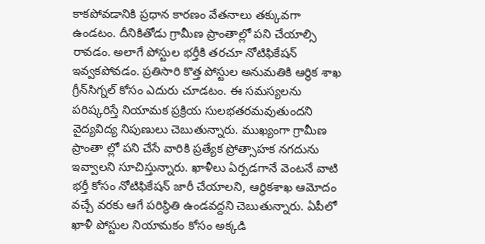కాకపోవడానికి ప్రధాన కారణం వేతనాలు తక్కువగా ఉండటం. దీనికితోడు గ్రామీణ ప్రాంతాల్లో పని చేయాల్సి రావడం. అలాగే పోస్టుల భర్తీకి తరచూ నోటిఫికేషన్‌ ఇవ్వకపోవడం. ప్రతిసారి కొత్త పోస్టుల అనుమతికి ఆర్థిక శాఖ గ్రీన్‌సిగ్నల్‌ కోసం ఎదురు చూడటం. ఈ సమస్యలను పరిష్కరిస్తే నియామక ప్రక్రియ సులభతరమవుతుందని వైద్యవిద్య నిపుణులు చెబుతున్నారు. ముఖ్యంగా గ్రామీణ ప్రాంతా ల్లో పని చేసే వారికి ప్రత్యేక ప్రోత్సాహక నగదును ఇవ్వాలని సూచిస్తున్నారు. ఖాళీలు ఏర్పడగానే వెంటనే వాటి భర్తీ కోసం నోటిఫికేషన్‌ జారీ చేయాలని, ఆర్థికశాఖ ఆమోదం వచ్చే వరకు ఆగే పరిస్థితి ఉండవద్దని చెబుతున్నారు. ఏపీలో ఖాళీ పోస్టుల నియామకం కోసం అక్కడి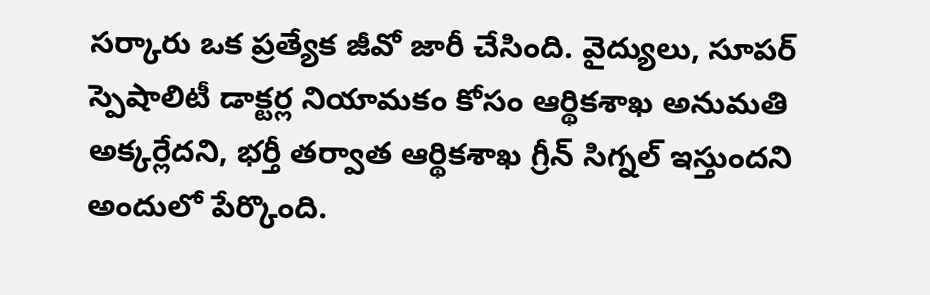సర్కారు ఒక ప్రత్యేక జీవో జారీ చేసింది. వైద్యులు, సూపర్‌ స్పెషాలిటీ డాక్టర్ల నియామకం కోసం ఆర్థికశాఖ అనుమతి అక్కర్లేదని, భర్తీ తర్వాత ఆర్థికశాఖ గ్రీన్‌ సిగ్నల్‌ ఇస్తుందని అందులో పేర్కొంది.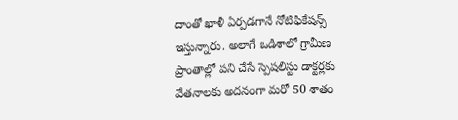దాంతో ఖాళీ ఏర్పడగానే నోటిఫికేషన్స్‌ ఇస్తున్నారు. అలాగే ఒడిశాలో గ్రామీణ ప్రాంతాల్లో పని చేసే స్పెషలిస్టు డాక్టర్లకు వేతనాలకు అదనంగా మరో 50 శాతం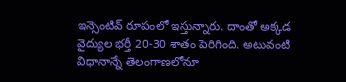ఇన్సెంటివ్‌ రూపంలో ఇస్తున్నారు. దాంతో అక్కడ వైద్యుల భర్తీ 20-30 శాతం పెరిగింది. అటువంటి విధానాన్నే తెలంగాణలోనూ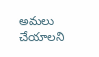అమలు చేయాలని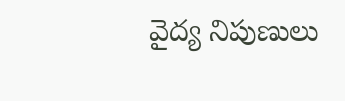వైద్య నిపుణులు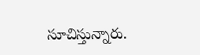సూచిస్తున్నారు.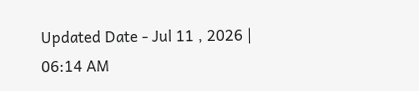Updated Date - Jul 11 , 2026 | 06:14 AM